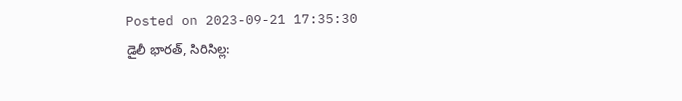Posted on 2023-09-21 17:35:30
డైలీ భారత్, సిరిసిల్ల: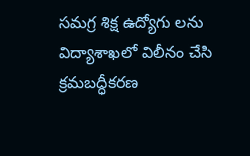సమగ్ర శిక్ష ఉద్యోగు లను విద్యాశాఖలో విలీనం చేసి క్రమబద్ధీకరణ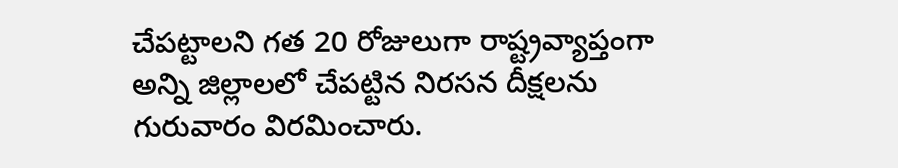చేపట్టాలని గత 20 రోజులుగా రాష్ట్రవ్యాప్తంగా అన్ని జిల్లాలలో చేపట్టిన నిరసన దీక్షలను గురువారం విరమించారు.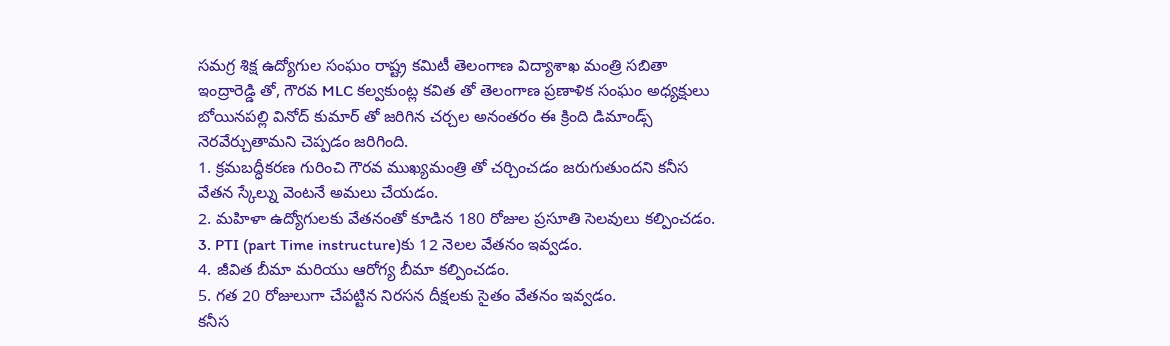సమగ్ర శిక్ష ఉద్యోగుల సంఘం రాష్ట్ర కమిటీ తెలంగాణ విద్యాశాఖ మంత్రి సబితా ఇంద్రారెడ్డి తో, గౌరవ MLC కల్వకుంట్ల కవిత తో తెలంగాణ ప్రణాళిక సంఘం అధ్యక్షులు బోయినపల్లి వినోద్ కుమార్ తో జరిగిన చర్చల అనంతరం ఈ క్రింది డిమాండ్స్ నెరవేర్చుతామని చెప్పడం జరిగింది.
1. క్రమబద్ధీకరణ గురించి గౌరవ ముఖ్యమంత్రి తో చర్చించడం జరుగుతుందని కనీస వేతన స్కేల్ను వెంటనే అమలు చేయడం.
2. మహిళా ఉద్యోగులకు వేతనంతో కూడిన 180 రోజుల ప్రసూతి సెలవులు కల్పించడం.
3. PTI (part Time instructure)కు 12 నెలల వేతనం ఇవ్వడం.
4. జీవిత బీమా మరియు ఆరోగ్య బీమా కల్పించడం.
5. గత 20 రోజులుగా చేపట్టిన నిరసన దీక్షలకు సైతం వేతనం ఇవ్వడం.
కనీస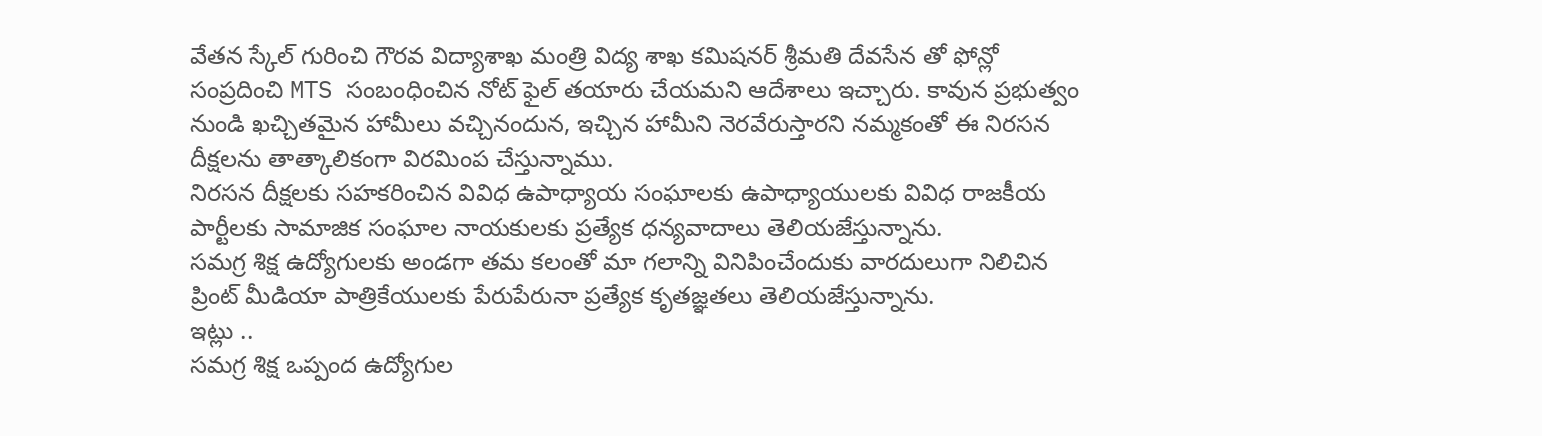వేతన స్కేల్ గురించి గౌరవ విద్యాశాఖ మంత్రి విద్య శాఖ కమిషనర్ శ్రీమతి దేవసేన తో ఫోన్లో సంప్రదించి MTS సంబంధించిన నోట్ ఫైల్ తయారు చేయమని ఆదేశాలు ఇచ్చారు. కావున ప్రభుత్వం నుండి ఖచ్చితమైన హామీలు వచ్చినందున, ఇచ్చిన హామీని నెరవేరుస్తారని నమ్మకంతో ఈ నిరసన దీక్షలను తాత్కాలికంగా విరమింప చేస్తున్నాము.
నిరసన దీక్షలకు సహకరించిన వివిధ ఉపాధ్యాయ సంఘాలకు ఉపాధ్యాయులకు వివిధ రాజకీయ పార్టీలకు సామాజిక సంఘాల నాయకులకు ప్రత్యేక ధన్యవాదాలు తెలియజేస్తున్నాను.
సమగ్ర శిక్ష ఉద్యోగులకు అండగా తమ కలంతో మా గలాన్ని వినిపించేందుకు వారదులుగా నిలిచిన ప్రింట్ మీడియా పాత్రికేయులకు పేరుపేరునా ప్రత్యేక కృతజ్ఞతలు తెలియజేస్తున్నాను.
ఇట్లు ..
సమగ్ర శిక్ష ఒప్పంద ఉద్యోగుల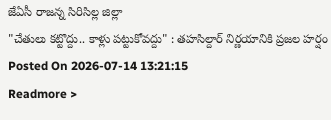జేఏసీ రాజన్న సిరిసిల్ల జిల్లా
"చేతులు కట్టొద్దు.. కాళ్లు పట్టుకోవద్దు" : తహసిల్దార్ నిర్ణయానికి ప్రజల హర్షం
Posted On 2026-07-14 13:21:15
Readmore >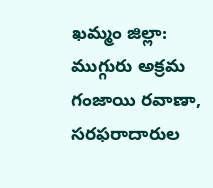ఖమ్మం జిల్లా: ముగ్గురు అక్రమ గంజాయి రవాణా, సరఫరాదారుల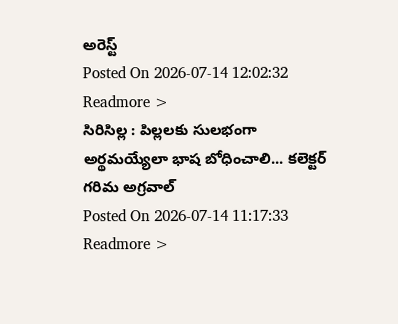అరెస్ట్
Posted On 2026-07-14 12:02:32
Readmore >
సిరిసిల్ల : పిల్లలకు సులభంగా అర్థమయ్యేలా భాష బోధించాలి... కలెక్టర్ గరిమ అగ్రవాల్
Posted On 2026-07-14 11:17:33
Readmore >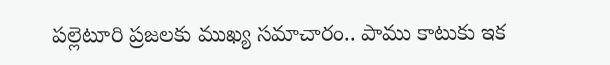పల్లెటూరి ప్రజలకు ముఖ్య సమాచారం.. పాము కాటుకు ఇక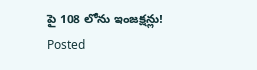పై 108 లోను ఇంజక్షన్లు!
Posted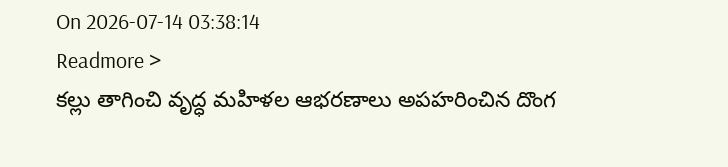On 2026-07-14 03:38:14
Readmore >
కల్లు తాగించి వృద్ధ మహిళల ఆభరణాలు అపహరించిన దొంగ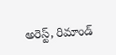అరెస్ట్, రిమాండ్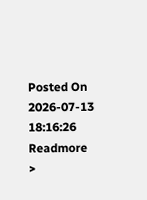Posted On 2026-07-13 18:16:26
Readmore >